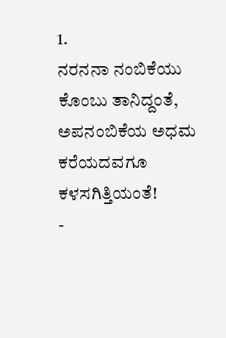1.
ನರನನಾ ನಂಬಿಕೆಯು
ಕೊಂಬು ತಾನಿದ್ದಂತೆ,
ಅಪನಂಬಿಕೆಯ ಅಧಮ
ಕರೆಯದವಗೂ ಕಳಸಗಿತ್ತಿಯಂತೆ!
-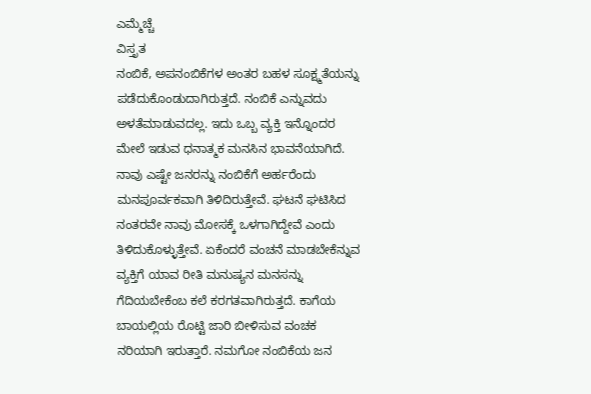ಎಮ್ಮೆಚ್ಚೆ
ವಿಸ್ತೃತ
ನಂಬಿಕೆ, ಅಪನಂಬಿಕೆಗಳ ಅಂತರ ಬಹಳ ಸೂಕ್ಷ್ಮತೆಯನ್ನು ಪಡೆದುಕೊಂಡುದಾಗಿರುತ್ತದೆ. ನಂಬಿಕೆ ಎನ್ನುವದು ಅಳತೆಮಾಡುವದಲ್ಲ. ಇದು ಒಬ್ಬ ವ್ಯಕ್ತಿ ಇನ್ನೊಂದರ ಮೇಲೆ ಇಡುವ ಧನಾತ್ಮಕ ಮನಸಿನ ಭಾವನೆಯಾಗಿದೆ. ನಾವು ಎಷ್ಟೇ ಜನರನ್ನು ನಂಬಿಕೆಗೆ ಅರ್ಹರೆಂದು ಮನಪೂರ್ವಕವಾಗಿ ತಿಳಿದಿರುತ್ತೇವೆ. ಘಟನೆ ಘಟಿಸಿದ ನಂತರವೇ ನಾವು ಮೋಸಕ್ಕೆ ಒಳಗಾಗಿದ್ದೇವೆ ಎಂದು ತಿಳಿದುಕೊಳ್ಳುತ್ತೇವೆ. ಏಕೆಂದರೆ ವಂಚನೆ ಮಾಡಬೇಕೆನ್ನುವ ವ್ಯಕ್ತಿಗೆ ಯಾವ ರೀತಿ ಮನುಷ್ಯನ ಮನಸನ್ನು ಗೆದಿಯಬೇಕೆಂಬ ಕಲೆ ಕರಗತವಾಗಿರುತ್ತದೆ. ಕಾಗೆಯ ಬಾಯಲ್ಲಿಯ ರೊಟ್ಟಿ ಜಾರಿ ಬೀಳಿಸುವ ವಂಚಕ ನರಿಯಾಗಿ ಇರುತ್ತಾರೆ. ನಮಗೋ ನಂಬಿಕೆಯ ಜನ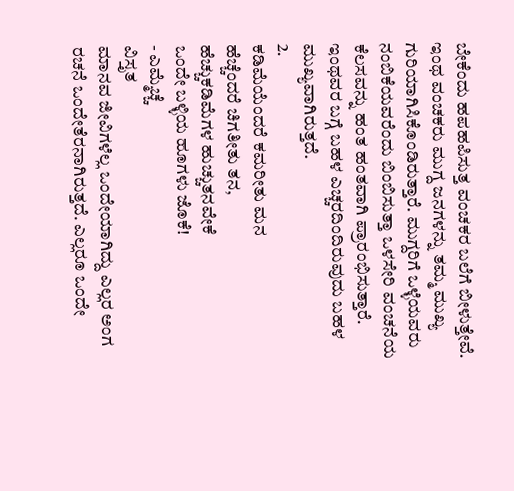ಬೇಕೆಂದು ಹಪಹಪಿಸುತ್ತ ವಂಚಕರ ಬಲೆಗೆ ಬೀಳುತ್ತೇವೆ. ಇಂಥ ವಂಚಕರು ಮುಗ್ದ ಜನಗಳನ್ನು ತಮ್ಮ ಮುಖ್ಯ ಗುರಿಯಾಗಿಸಿಕೊಂಡಿರುತ್ತಾರೆ. ಮುಗ್ದರಿಗೆ ಒಳ್ಳೆಯವರು ನಂಬಿಕೆಯವರೆಂದು ಬಿಂಬಿಸುತ್ತಾ ಒಳಸೇರಿ ವಂಚನೆಯ ಕೆಲಸವನ್ನು ಹಂತ ಹಂತವಾಗಿ ಪ್ರಾರಂಭಿಸುತ್ತಾರೆ. ಇಂಥವರ ಬಗ್ಗೆ ಬಹಳ ಎಚ್ಚರದಿಂದಿರುವುದು ಬಹಳ ಮುಖ್ಯವಾಗಿರುತ್ತದೆ.
2.
ಕಡಿಮೆಯೆಂದರೆ ಕಮರೀತು ಮನ
ಹೆಚ್ಚೆಂದರೆ ಚಿಗತೀತು ತನ,
ಹೆಚ್ಚುಕಡಿಮೆಗಳ ಹುಚ್ಚುತನವೇಕೆ
ಒಂದೇ ಬಳ್ಳಿಯ ಹೂಗಳು ಜೊಕೆ!
- ಎಮ್ಮೆಚ್ಚೆ
ವಿಸ್ತೃತ
ಮಾನವ ಜೀವಿಗಳೆಲ್ಲ ಒಂದೇಯಾಗಿದ್ದು ಎಲ್ಲರ ಅಂಗ ರಚನೆ ಒಂದೇತೆರನಾಗಿರುತ್ತದೆ. ಎಲ್ಲರೂ ಒಂದೇ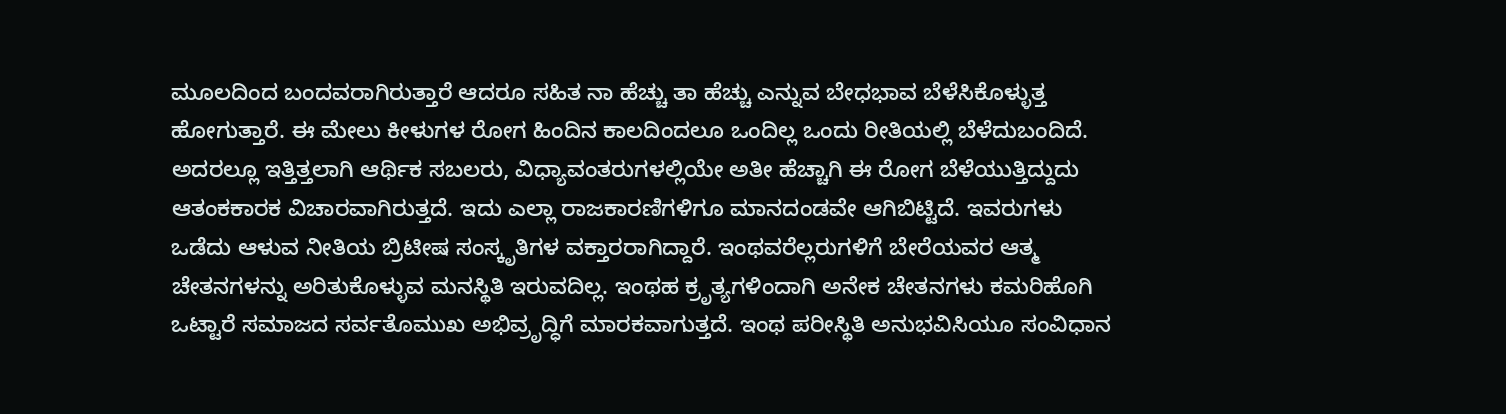ಮೂಲದಿಂದ ಬಂದವರಾಗಿರುತ್ತಾರೆ ಆದರೂ ಸಹಿತ ನಾ ಹೆಚ್ಚು ತಾ ಹೆಚ್ಚು ಎನ್ನುವ ಬೇಧಭಾವ ಬೆಳೆಸಿಕೊಳ್ಳುತ್ತ ಹೋಗುತ್ತಾರೆ. ಈ ಮೇಲು ಕೀಳುಗಳ ರೋಗ ಹಿಂದಿನ ಕಾಲದಿಂದಲೂ ಒಂದಿಲ್ಲ ಒಂದು ರೀತಿಯಲ್ಲಿ ಬೆಳೆದುಬಂದಿದೆ. ಅದರಲ್ಲೂ ಇತ್ತಿತ್ತಲಾಗಿ ಆರ್ಥಿಕ ಸಬಲರು, ವಿಧ್ಯಾವಂತರುಗಳಲ್ಲಿಯೇ ಅತೀ ಹೆಚ್ಚಾಗಿ ಈ ರೋಗ ಬೆಳೆಯುತ್ತಿದ್ದುದು ಆತಂಕಕಾರಕ ವಿಚಾರವಾಗಿರುತ್ತದೆ. ಇದು ಎಲ್ಲಾ ರಾಜಕಾರಣಿಗಳಿಗೂ ಮಾನದಂಡವೇ ಆಗಿಬಿಟ್ಟಿದೆ. ಇವರುಗಳು ಒಡೆದು ಆಳುವ ನೀತಿಯ ಬ್ರಿಟೀಷ ಸಂಸ್ಕೃತಿಗಳ ವಕ್ತಾರರಾಗಿದ್ದಾರೆ. ಇಂಥವರೆಲ್ಲರುಗಳಿಗೆ ಬೇರೆಯವರ ಆತ್ಮ ಚೇತನಗಳನ್ನು ಅರಿತುಕೊಳ್ಳುವ ಮನಸ್ಥಿತಿ ಇರುವದಿಲ್ಲ. ಇಂಥಹ ಕ್ರೃತ್ಯಗಳಿಂದಾಗಿ ಅನೇಕ ಚೇತನಗಳು ಕಮರಿಹೊಗಿ ಒಟ್ಟಾರೆ ಸಮಾಜದ ಸರ್ವತೊಮುಖ ಅಭಿವ್ರೃದ್ಧಿಗೆ ಮಾರಕವಾಗುತ್ತದೆ. ಇಂಥ ಪರೀಸ್ಥಿತಿ ಅನುಭವಿಸಿಯೂ ಸಂವಿಧಾನ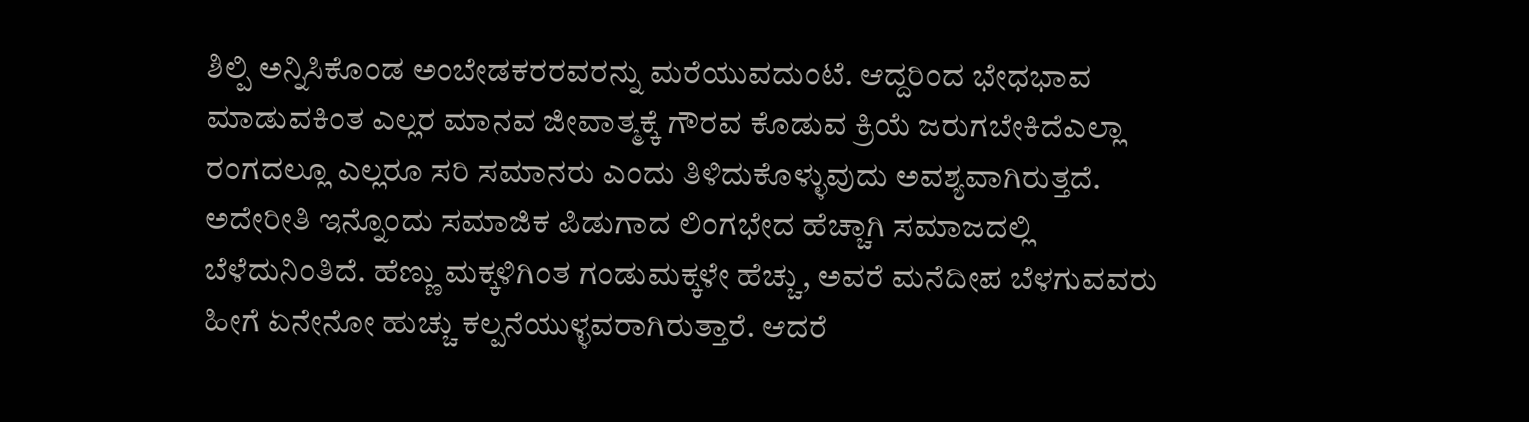ಶಿಲ್ಪಿ ಅನ್ನಿಸಿಕೊಂಡ ಅಂಬೇಡಕರರವರನ್ನು ಮರೆಯುವದುಂಟೆ. ಆದ್ದರಿಂದ ಭೇಧಭಾವ ಮಾಡುವಕಿಂತ ಎಲ್ಲರ ಮಾನವ ಜೀವಾತ್ಮಕ್ಕೆ ಗೌರವ ಕೊಡುವ ಕ್ರಿಯೆ ಜರುಗಬೇಕಿದೆಎಲ್ಲಾ ರಂಗದಲ್ಲೂ ಎಲ್ಲರೂ ಸರಿ ಸಮಾನರು ಎಂದು ತಿಳಿದುಕೊಳ್ಳುವುದು ಅವಶ್ಯವಾಗಿರುತ್ತದೆ.
ಅದೇರೀತಿ ಇನ್ನೊಂದು ಸಮಾಜಿಕ ಪಿಡುಗಾದ ಲಿಂಗಭೇದ ಹೆಚ್ಚಾಗಿ ಸಮಾಜದಲ್ಲಿ ಬೆಳೆದುನಿಂತಿದೆ. ಹೆಣ್ಣು ಮಕ್ಕಳಿಗಿಂತ ಗಂಡುಮಕ್ಕಳೇ ಹೆಚ್ಚು, ಅವರೆ ಮನೆದೀಪ ಬೆಳಗುವವರು ಹೀಗೆ ಏನೇನೋ ಹುಚ್ಚು ಕಲ್ಪನೆಯುಳ್ಳವರಾಗಿರುತ್ತಾರೆ. ಆದರೆ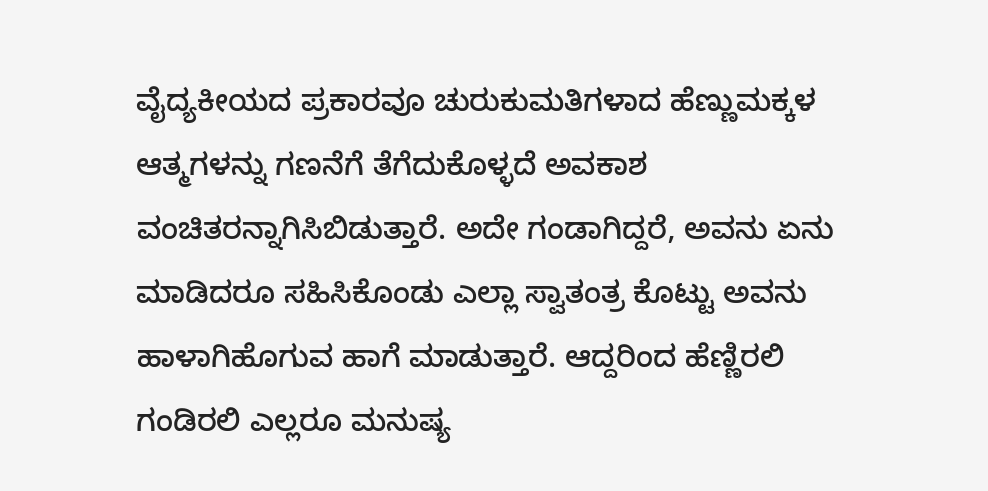ವೈದ್ಯಕೀಯದ ಪ್ರಕಾರವೂ ಚುರುಕುಮತಿಗಳಾದ ಹೆಣ್ಣುಮಕ್ಕಳ ಆತ್ಮಗಳನ್ನು ಗಣನೆಗೆ ತೆಗೆದುಕೊಳ್ಳದೆ ಅವಕಾಶ ವಂಚಿತರನ್ನಾಗಿಸಿಬಿಡುತ್ತಾರೆ. ಅದೇ ಗಂಡಾಗಿದ್ದರೆ, ಅವನು ಏನು ಮಾಡಿದರೂ ಸಹಿಸಿಕೊಂಡು ಎಲ್ಲಾ ಸ್ವಾತಂತ್ರ ಕೊಟ್ಟು ಅವನು ಹಾಳಾಗಿಹೊಗುವ ಹಾಗೆ ಮಾಡುತ್ತಾರೆ. ಆದ್ದರಿಂದ ಹೆಣ್ಣಿರಲಿ ಗಂಡಿರಲಿ ಎಲ್ಲರೂ ಮನುಷ್ಯ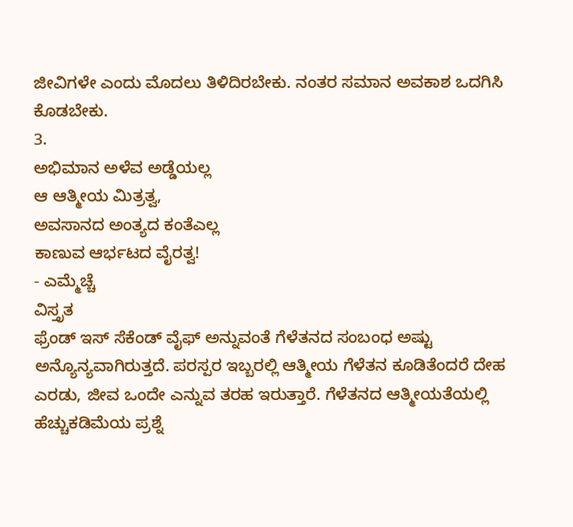ಜೀವಿಗಳೇ ಎಂದು ಮೊದಲು ತಿಳಿದಿರಬೇಕು. ನಂತರ ಸಮಾನ ಅವಕಾಶ ಒದಗಿಸಿ ಕೊಡಬೇಕು.
3.
ಅಭಿಮಾನ ಅಳೆವ ಅಡ್ಡೆಯಲ್ಲ
ಆ ಆತ್ಮೀಯ ಮಿತ್ರತ್ವ,
ಅವಸಾನದ ಅಂತ್ಯದ ಕಂತೆಎಲ್ಲ
ಕಾಣುವ ಆರ್ಭಟದ ವೈರತ್ವ!
- ಎಮ್ಮೆಚ್ಚೆ
ವಿಸ್ತೃತ
ಫ್ರೆಂಡ್ ಇಸ್ ಸೆಕೆಂಡ್ ವೈಫ್ ಅನ್ನುವಂತೆ ಗೆಳೆತನದ ಸಂಬಂಧ ಅಷ್ಟು ಅನ್ಯೊನ್ಯವಾಗಿರುತ್ತದೆ. ಪರಸ್ಪರ ಇಬ್ಬರಲ್ಲಿ ಆತ್ಮೀಯ ಗೆಳೆತನ ಕೂಡಿತೆಂದರೆ ದೇಹ ಎರಡು, ಜೀವ ಒಂದೇ ಎನ್ನುವ ತರಹ ಇರುತ್ತಾರೆ. ಗೆಳೆತನದ ಆತ್ಮೀಯತೆಯಲ್ಲಿ ಹೆಚ್ಚುಕಡಿಮೆಯ ಪ್ರಶ್ನೆ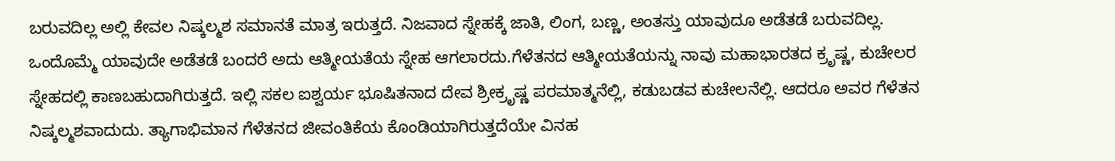ಬರುವದಿಲ್ಲ ಅಲ್ಲಿ ಕೇವಲ ನಿಷ್ಕಲ್ಮಶ ಸಮಾನತೆ ಮಾತ್ರ ಇರುತ್ತದೆ. ನಿಜವಾದ ಸ್ನೇಹಕ್ಕೆ ಜಾತಿ, ಲಿಂಗ, ಬಣ್ಣ, ಅಂತಸ್ತು ಯಾವುದೂ ಅಡೆತಡೆ ಬರುವದಿಲ್ಲ. ಒಂದೊಮ್ಮೆ ಯಾವುದೇ ಅಡೆತಡೆ ಬಂದರೆ ಅದು ಆತ್ಮೀಯತೆಯ ಸ್ನೇಹ ಆಗಲಾರದು.ಗೆಳೆತನದ ಆತ್ಮೀಯತೆಯನ್ನು ನಾವು ಮಹಾಭಾರತದ ಕ್ರೃಷ್ಣ, ಕುಚೇಲರ ಸ್ನೇಹದಲ್ಲಿ ಕಾಣಬಹುದಾಗಿರುತ್ತದೆ. ಇಲ್ಲಿ ಸಕಲ ಐಶ್ವರ್ಯ ಭೂಷಿತನಾದ ದೇವ ಶ್ರೀಕ್ರೃಷ್ಣ ಪರಮಾತ್ಮನೆಲ್ಲಿ, ಕಡುಬಡವ ಕುಚೇಲನೆಲ್ಲಿ. ಆದರೂ ಅವರ ಗೆಳೆತನ ನಿಷ್ಕಲ್ಮಶವಾದುದು. ತ್ಯಾಗಾಭಿಮಾನ ಗೆಳೆತನದ ಜೀವಂತಿಕೆಯ ಕೊಂಡಿಯಾಗಿರುತ್ತದೆಯೇ ವಿನಹ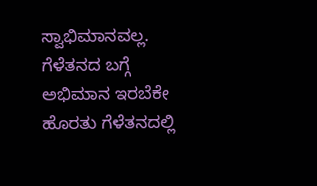ಸ್ವಾಭಿಮಾನವಲ್ಲ. ಗೆಳೆತನದ ಬಗ್ಗೆ ಅಭಿಮಾನ ಇರಬೆಕೇ ಹೊರತು ಗೆಳೆತನದಲ್ಲಿ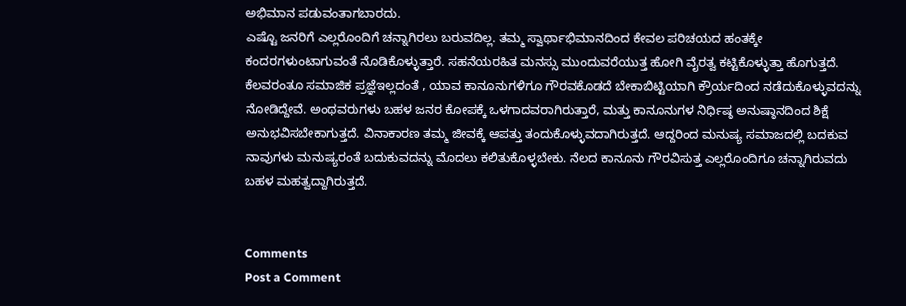ಅಭಿಮಾನ ಪಡುವಂತಾಗಬಾರದು.
ಎಷ್ಟೊ ಜನರಿಗೆ ಎಲ್ಲರೊಂದಿಗೆ ಚನ್ನಾಗಿರಲು ಬರುವದಿಲ್ಲ. ತಮ್ಮ ಸ್ವಾರ್ಥಾಭಿಮಾನದಿಂದ ಕೇವಲ ಪರಿಚಯದ ಹಂತಕ್ಕೇ ಕಂದರಗಳುಂಟಾಗುವಂತೆ ನೊಡಿಕೊಳ್ಳುತ್ತಾರೆ. ಸಹನೆಯರಹಿತ ಮನಸ್ಸು ಮುಂದುವರೆಯುತ್ತ ಹೋಗಿ ವೈರತ್ವ ಕಟ್ಟಿಕೊಳ್ಳುತ್ತಾ ಹೊಗುತ್ತದೆ. ಕೆಲವರಂತೂ ಸಮಾಜಿಕ ಪ್ರಜ್ಞೆಇಲ್ಲದಂತೆ , ಯಾವ ಕಾನೂನುಗಳಿಗೂ ಗೌರವಕೊಡದೆ ಬೇಕಾಬಿಟ್ಟಿಯಾಗಿ ಕ್ರೌರ್ಯದಿಂದ ನಡೆದುಕೊಳ್ಳುವದನ್ನು ನೋಡಿದ್ದೇವೆ. ಅಂಥವರುಗಳು ಬಹಳ ಜನರ ಕೋಪಕ್ಕೆ ಒಳಗಾದವರಾಗಿರುತ್ತಾರೆ, ಮತ್ತು ಕಾನೂನುಗಳ ನಿರ್ಧಿಷ್ಠ ಅನುಷ್ಠಾನದಿಂದ ಶಿಕ್ಷೆ ಅನುಭವಿಸಬೇಕಾಗುತ್ತದೆ. ವಿನಾಕಾರಣ ತಮ್ಮ ಜೀವಕ್ಕೆ ಆಪತ್ತು ತಂದುಕೊಳ್ಳುವದಾಗಿರುತ್ತದೆ. ಆದ್ದರಿಂದ ಮನುಷ್ಯ ಸಮಾಜದಲ್ಲಿ ಬದಕುವ ನಾವುಗಳು ಮನುಷ್ಯರಂತೆ ಬದುಕುವದನ್ನು ಮೊದಲು ಕಲಿತುಕೊಳ್ಳಬೇಕು. ನೆಲದ ಕಾನೂನು ಗೌರವಿಸುತ್ತ ಎಲ್ಲರೊಂದಿಗೂ ಚನ್ನಾಗಿರುವದು ಬಹಳ ಮಹತ್ವದ್ದಾಗಿರುತ್ತದೆ.


Comments
Post a Comment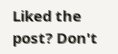Liked the post? Don't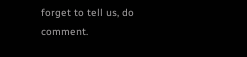forget to tell us, do comment.